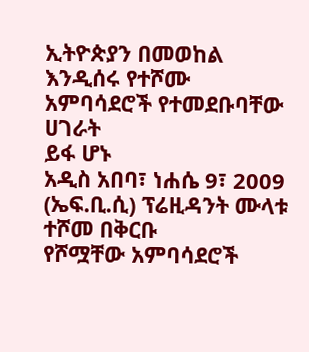ኢትዮጵያን በመወከል እንዲሰሩ የተሾሙ አምባሳደሮች የተመደቡባቸው ሀገራት
ይፋ ሆኑ
አዲስ አበባ፣ ነሐሴ 9፣ 2009 (ኤፍ.ቢ.ሲ) ፕሬዚዳንት ሙላቱ ተሾመ በቅርቡ
የሾሟቸው አምባሳደሮች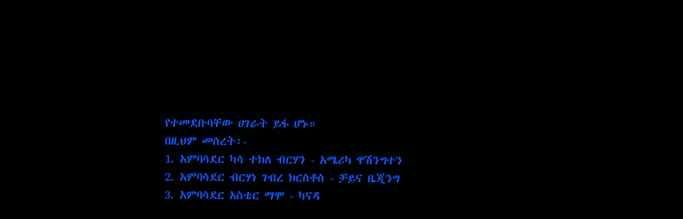የተመደቡባቸው ሀገራት ይፋ ሆኑ።
በዚህም መሰረት፡-
1. አምባሳደር ካሳ ተክለ ብርሃን - አሜሪካ ዋሽንግተን
2. አምባሳደር ብርሃነ ገብረ ክርስቶስ - ቻይና ቤጂንግ
3. አምባሳደር አስቴር ማሞ - ካናዳ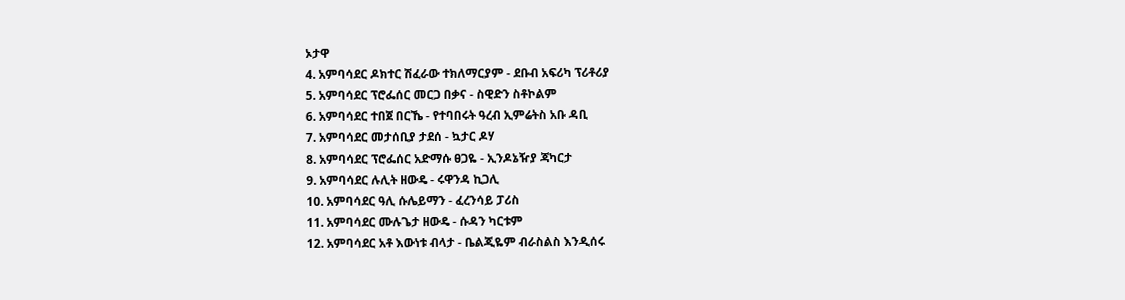ኦታዋ
4. አምባሳደር ዶክተር ሽፈራው ተክለማርያም - ደቡብ አፍሪካ ፕሪቶሪያ
5. አምባሳደር ፕሮፌሰር መርጋ በቃና - ስዊድን ስቶኮልም
6. አምባሳደር ተበጀ በርኼ - የተባበሩት ዓረብ ኢምሬትስ አቡ ዳቢ
7. አምባሳደር መታሰቢያ ታደሰ - ኳታር ዶሃ
8. አምባሳደር ፕሮፌሰር አድማሱ ፀጋዬ - ኢንዶኔዥያ ጃካርታ
9. አምባሳደር ሉሊት ዘውዴ - ሩዋንዳ ኪጋሊ
10. አምባሳደር ዓሊ ሱሌይማን - ፈረንሳይ ፓሪስ
11. አምባሳደር ሙሉጌታ ዘውዴ - ሱዳን ካርቱም
12. አምባሳደር አቶ እውነቱ ብላታ - ቤልጂዬም ብራስልስ እንዲሰሩ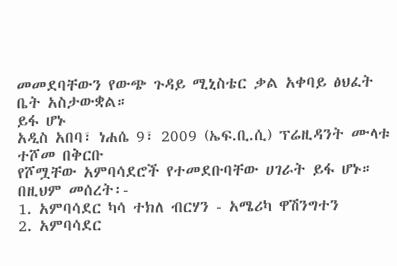መመደባቸውን የውጭ ጉዳይ ሚኒስቴር ቃል አቀባይ ፅህፈት ቤት አስታውቋል።
ይፋ ሆኑ
አዲስ አበባ፣ ነሐሴ 9፣ 2009 (ኤፍ.ቢ.ሲ) ፕሬዚዳንት ሙላቱ ተሾመ በቅርቡ
የሾሟቸው አምባሳደሮች የተመደቡባቸው ሀገራት ይፋ ሆኑ።
በዚህም መሰረት፡-
1. አምባሳደር ካሳ ተክለ ብርሃን - አሜሪካ ዋሽንግተን
2. አምባሳደር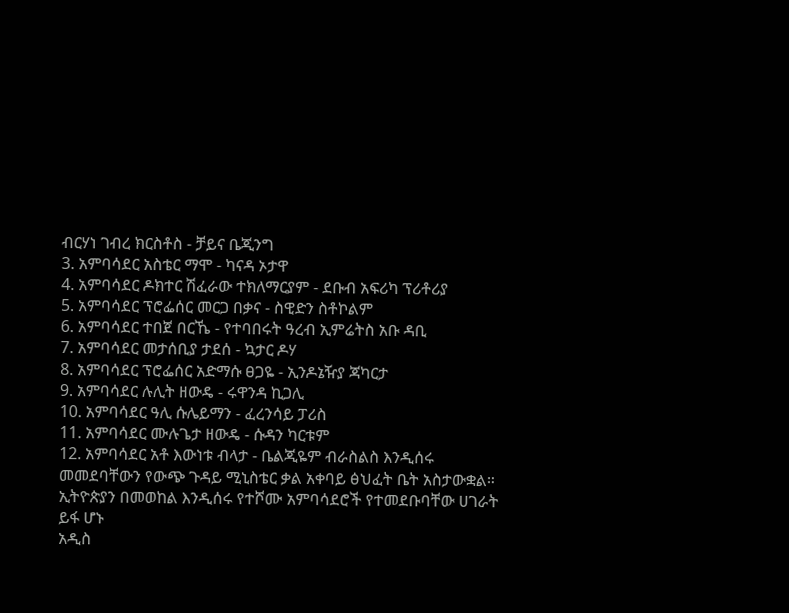ብርሃነ ገብረ ክርስቶስ - ቻይና ቤጂንግ
3. አምባሳደር አስቴር ማሞ - ካናዳ ኦታዋ
4. አምባሳደር ዶክተር ሽፈራው ተክለማርያም - ደቡብ አፍሪካ ፕሪቶሪያ
5. አምባሳደር ፕሮፌሰር መርጋ በቃና - ስዊድን ስቶኮልም
6. አምባሳደር ተበጀ በርኼ - የተባበሩት ዓረብ ኢምሬትስ አቡ ዳቢ
7. አምባሳደር መታሰቢያ ታደሰ - ኳታር ዶሃ
8. አምባሳደር ፕሮፌሰር አድማሱ ፀጋዬ - ኢንዶኔዥያ ጃካርታ
9. አምባሳደር ሉሊት ዘውዴ - ሩዋንዳ ኪጋሊ
10. አምባሳደር ዓሊ ሱሌይማን - ፈረንሳይ ፓሪስ
11. አምባሳደር ሙሉጌታ ዘውዴ - ሱዳን ካርቱም
12. አምባሳደር አቶ እውነቱ ብላታ - ቤልጂዬም ብራስልስ እንዲሰሩ
መመደባቸውን የውጭ ጉዳይ ሚኒስቴር ቃል አቀባይ ፅህፈት ቤት አስታውቋል።
ኢትዮጵያን በመወከል እንዲሰሩ የተሾሙ አምባሳደሮች የተመደቡባቸው ሀገራት
ይፋ ሆኑ
አዲስ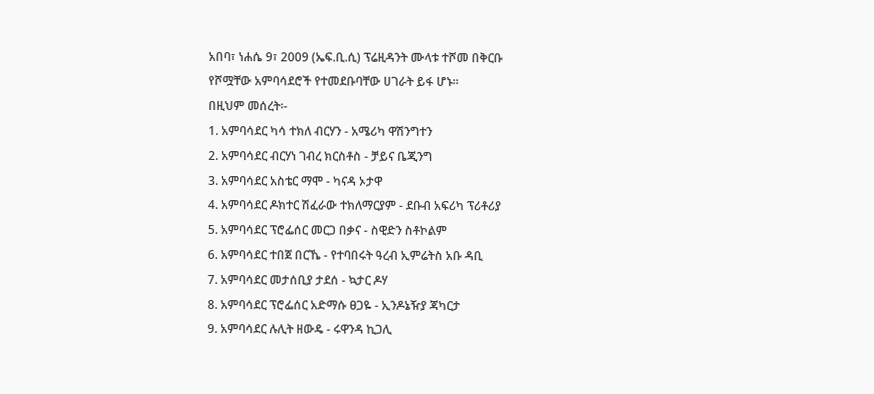አበባ፣ ነሐሴ 9፣ 2009 (ኤፍ.ቢ.ሲ) ፕሬዚዳንት ሙላቱ ተሾመ በቅርቡ
የሾሟቸው አምባሳደሮች የተመደቡባቸው ሀገራት ይፋ ሆኑ።
በዚህም መሰረት፡-
1. አምባሳደር ካሳ ተክለ ብርሃን - አሜሪካ ዋሽንግተን
2. አምባሳደር ብርሃነ ገብረ ክርስቶስ - ቻይና ቤጂንግ
3. አምባሳደር አስቴር ማሞ - ካናዳ ኦታዋ
4. አምባሳደር ዶክተር ሽፈራው ተክለማርያም - ደቡብ አፍሪካ ፕሪቶሪያ
5. አምባሳደር ፕሮፌሰር መርጋ በቃና - ስዊድን ስቶኮልም
6. አምባሳደር ተበጀ በርኼ - የተባበሩት ዓረብ ኢምሬትስ አቡ ዳቢ
7. አምባሳደር መታሰቢያ ታደሰ - ኳታር ዶሃ
8. አምባሳደር ፕሮፌሰር አድማሱ ፀጋዬ - ኢንዶኔዥያ ጃካርታ
9. አምባሳደር ሉሊት ዘውዴ - ሩዋንዳ ኪጋሊ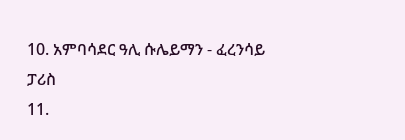10. አምባሳደር ዓሊ ሱሌይማን - ፈረንሳይ ፓሪስ
11.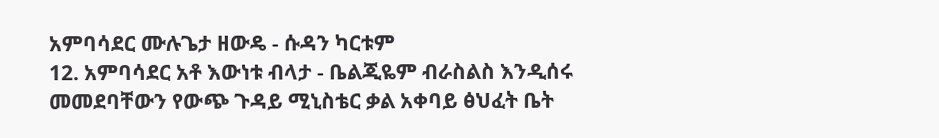አምባሳደር ሙሉጌታ ዘውዴ - ሱዳን ካርቱም
12. አምባሳደር አቶ እውነቱ ብላታ - ቤልጂዬም ብራስልስ እንዲሰሩ
መመደባቸውን የውጭ ጉዳይ ሚኒስቴር ቃል አቀባይ ፅህፈት ቤት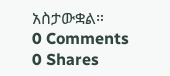አስታውቋል።
0 Comments
0 Shares